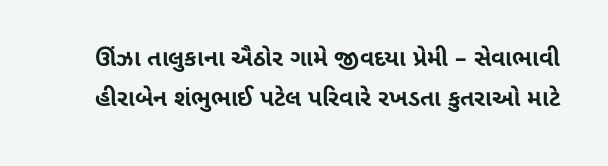ઊંઝા તાલુકાના ઐઠોર ગામે જીવદયા પ્રેમી – સેવાભાવી હીરાબેન શંભુભાઈ પટેલ પરિવારે રખડતા કુતરાઓ માટે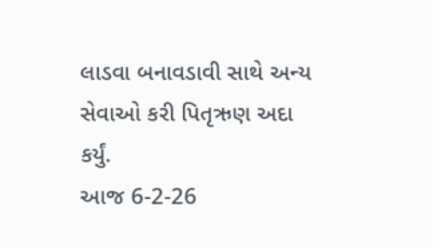લાડવા બનાવડાવી સાથે અન્ય સેવાઓ કરી પિતૃઋણ અદા કર્યું.
આજ 6-2-26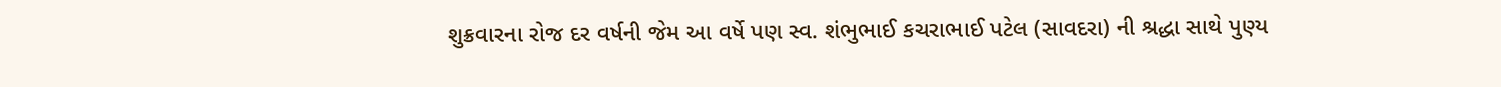શુક્રવારના રોજ દર વર્ષની જેમ આ વર્ષે પણ સ્વ. શંભુભાઈ કચરાભાઈ પટેલ (સાવદરા) ની શ્રદ્ધા સાથે પુણ્ય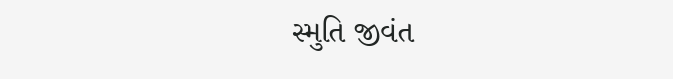સ્મુતિ જીવંત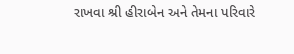રાખવા શ્રી હીરાબેન અને તેમના પરિવારે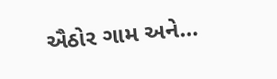ઐઠોર ગામ અને…